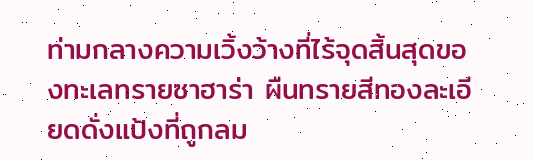ท่ามกลางความเวิ้งว้างที่ไร้จุดสิ้นสุดของทะเลทรายซาฮาร่า ผืนทรายสีทองละเอียดดั่งแป้งที่ถูกลม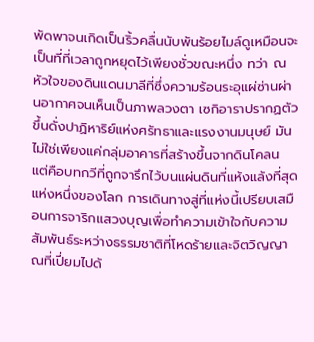พัดพาจนเกิดเป็นริ้วคลื่นนับพันร้อยไมล์ดูเหมือนจะเป็นที่ที่เวลาถูกหยุดไว้เพียงชั่วขณะหนึ่ง ทว่า ณ หัวใจของดินแดนมาลีที่ซึ่งความร้อนระอุแผ่ซ่านผ่านอากาศจนเห็นเป็นภาพลวงตา เซกิอาราปรากฏตัวขึ้นดั่งปาฏิหาริย์แห่งศรัทธาและแรงงานมนุษย์ มันไม่ใช่เพียงแค่กลุ่มอาคารที่สร้างขึ้นจากดินโคลน แต่คือบทกวีที่ถูกจารึกไว้บนแผ่นดินที่แห้งแล้งที่สุดแห่งหนึ่งของโลก การเดินทางสู่ที่แห่งนี้เปรียบเสมือนการจาริกแสวงบุญเพื่อทำความเข้าใจกับความสัมพันธ์ระหว่างธรรมชาติที่โหดร้ายและจิตวิญญาณที่เปี่ยมไปด้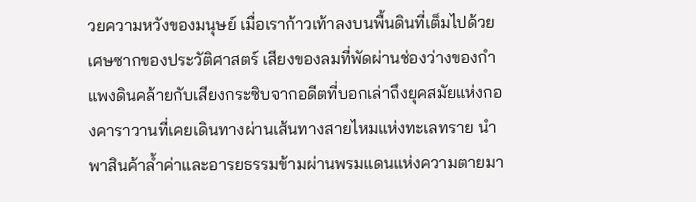วยความหวังของมนุษย์ เมื่อเราก้าวเท้าลงบนพื้นดินที่เต็มไปด้วยเศษซากของประวัติศาสตร์ เสียงของลมที่พัดผ่านช่องว่างของกำแพงดินคล้ายกับเสียงกระซิบจากอดีตที่บอกเล่าถึงยุคสมัยแห่งกองคาราวานที่เคยเดินทางผ่านเส้นทางสายไหมแห่งทะเลทราย นำพาสินค้าล้ำค่าและอารยธรรมข้ามผ่านพรมแดนแห่งความตายมา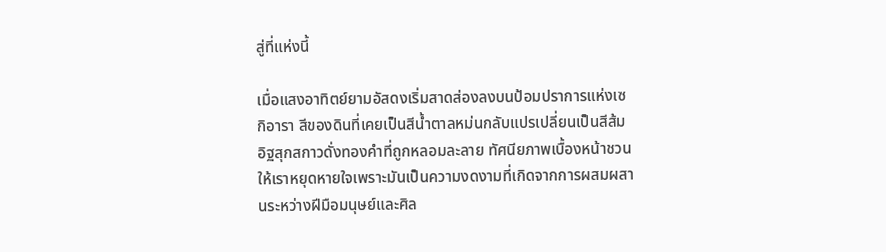สู่ที่แห่งนี้

เมื่อแสงอาทิตย์ยามอัสดงเริ่มสาดส่องลงบนป้อมปราการแห่งเซกิอารา สีของดินที่เคยเป็นสีน้ำตาลหม่นกลับแปรเปลี่ยนเป็นสีส้มอิฐสุกสกาวดั่งทองคำที่ถูกหลอมละลาย ทัศนียภาพเบื้องหน้าชวนให้เราหยุดหายใจเพราะมันเป็นความงดงามที่เกิดจากการผสมผสานระหว่างฝีมือมนุษย์และศิล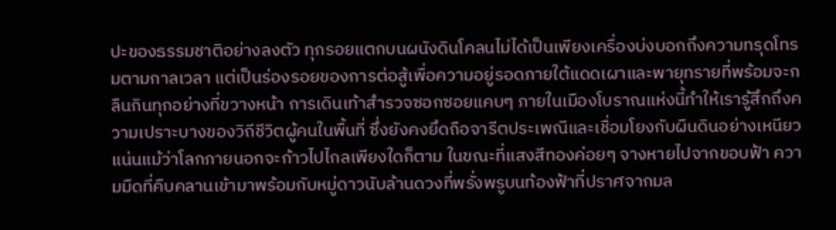ปะของธรรมชาติอย่างลงตัว ทุกรอยแตกบนผนังดินโคลนไม่ได้เป็นเพียงเครื่องบ่งบอกถึงความทรุดโทรมตามกาลเวลา แต่เป็นร่องรอยของการต่อสู้เพื่อความอยู่รอดภายใต้แดดเผาและพายุทรายที่พร้อมจะกลืนกินทุกอย่างที่ขวางหน้า การเดินเท้าสำรวจซอกซอยแคบๆ ภายในเมืองโบราณแห่งนี้ทำให้เรารู้สึกถึงความเปราะบางของวิถีชีวิตผู้คนในพื้นที่ ซึ่งยังคงยึดถือจารีตประเพณีและเชื่อมโยงกับผืนดินอย่างเหนียวแน่นแม้ว่าโลกภายนอกจะก้าวไปไกลเพียงใดก็ตาม ในขณะที่แสงสีทองค่อยๆ จางหายไปจากขอบฟ้า ความมืดที่คืบคลานเข้ามาพร้อมกับหมู่ดาวนับล้านดวงที่พรั่งพรูบนท้องฟ้าที่ปราศจากมล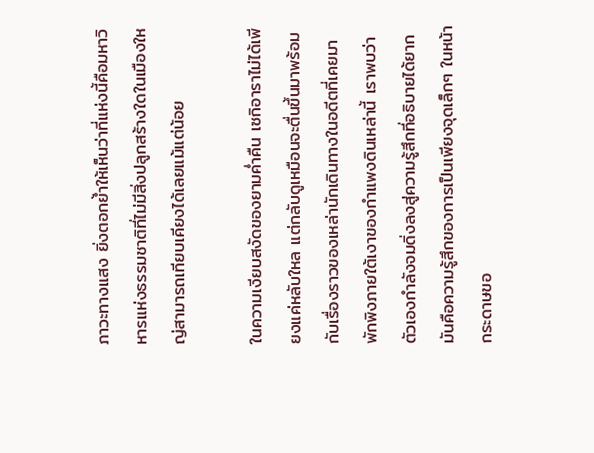ภาวะทางแสง ยิ่งตอกย้ำให้เห็นว่าที่แห่งนี้คือมหาวิหารแห่งธรรมชาติที่ไม่มีสิ่งปลูกสร้างใดในเมืองใหญ่สามารถเทียบเคียงได้เลยแม้แต่น้อย

ในความเงียบสงัดของยามค่ำคืน เซกิอาราไม่ได้เพียงแค่หลับใหล แต่กลับดูเหมือนจะตื่นขึ้นมาพร้อมกับเรื่องราวของเหล่านักเดินทางในอดีตที่เคยมาพักพิงภายใต้เงาของกำแพงดินเหล่านี้ เราพบว่าตัวเองกำลังจมดิ่งลงสู่ความรู้สึกที่อธิบายได้ยาก มันคือความรู้สึกของการเป็นเพียงจุดเล็กๆ ในหน้ากระดาษขอ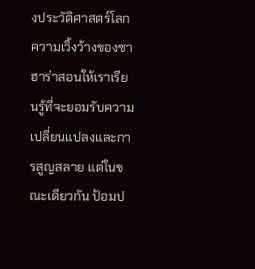งประวัติศาสตร์โลก ความเวิ้งว้างของซาฮาร่าสอนให้เราเรียนรู้ที่จะยอมรับความเปลี่ยนแปลงและการสูญสลาย แต่ในขณะเดียวกัน ป้อมป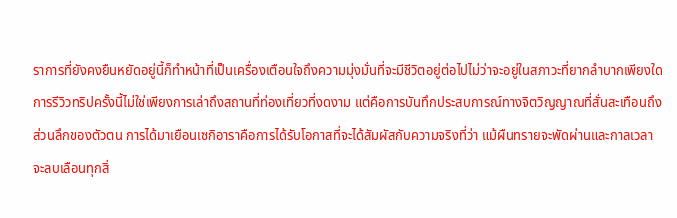ราการที่ยังคงยืนหยัดอยู่นี้ก็ทำหน้าที่เป็นเครื่องเตือนใจถึงความมุ่งมั่นที่จะมีชีวิตอยู่ต่อไปไม่ว่าจะอยู่ในสภาวะที่ยากลำบากเพียงใด การรีวิวทริปครั้งนี้ไม่ใช่เพียงการเล่าถึงสถานที่ท่องเที่ยวที่งดงาม แต่คือการบันทึกประสบการณ์ทางจิตวิญญาณที่สั่นสะเทือนถึงส่วนลึกของตัวตน การได้มาเยือนเซกิอาราคือการได้รับโอกาสที่จะได้สัมผัสกับความจริงที่ว่า แม้ผืนทรายจะพัดผ่านและกาลเวลาจะลบเลือนทุกสิ่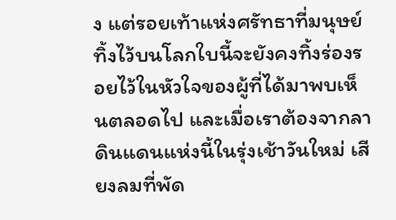ง แต่รอยเท้าแห่งศรัทธาที่มนุษย์ทิ้งไว้บนโลกใบนี้จะยังคงทิ้งร่องรอยไว้ในหัวใจของผู้ที่ได้มาพบเห็นตลอดไป และเมื่อเราต้องจากลาดินแดนแห่งนี้ในรุ่งเช้าวันใหม่ เสียงลมที่พัด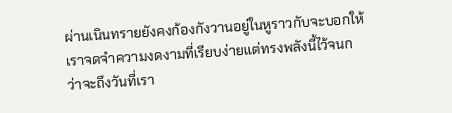ผ่านเนินทรายยังคงก้องกังวานอยู่ในหูราวกับจะบอกให้เราจดจำความงดงามที่เรียบง่ายแต่ทรงพลังนี้ไว้จนกว่าจะถึงวันที่เรา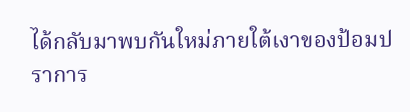ได้กลับมาพบกันใหม่ภายใต้เงาของป้อมปราการ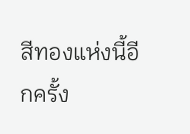สีทองแห่งนี้อีกครั้ง